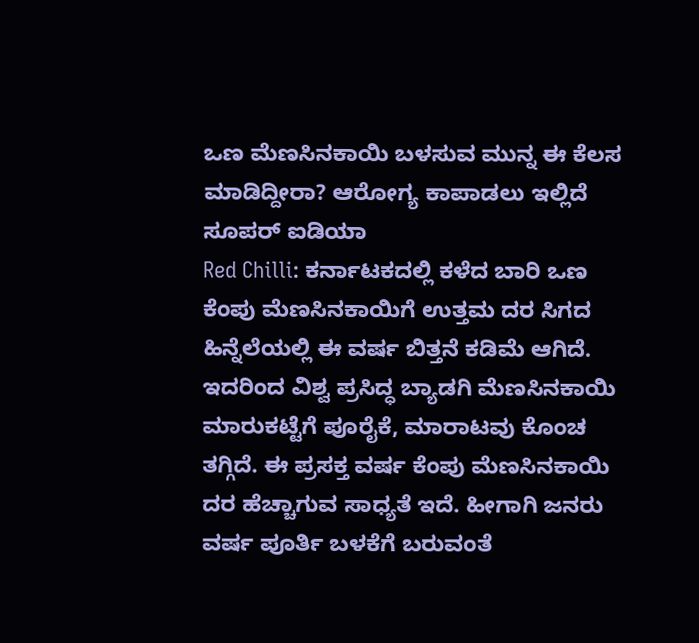ಒಣ ಮೆಣಸಿನಕಾಯಿ ಬಳಸುವ ಮುನ್ನ ಈ ಕೆಲಸ ಮಾಡಿದ್ದೀರಾ? ಆರೋಗ್ಯ ಕಾಪಾಡಲು ಇಲ್ಲಿದೆ ಸೂಪರ್ ಐಡಿಯಾ
Red Chilli: ಕರ್ನಾಟಕದಲ್ಲಿ ಕಳೆದ ಬಾರಿ ಒಣ ಕೆಂಪು ಮೆಣಸಿನಕಾಯಿಗೆ ಉತ್ತಮ ದರ ಸಿಗದ ಹಿನ್ನೆಲೆಯಲ್ಲಿ ಈ ವರ್ಷ ಬಿತ್ತನೆ ಕಡಿಮೆ ಆಗಿದೆ. ಇದರಿಂದ ವಿಶ್ವ ಪ್ರಸಿದ್ಧ ಬ್ಯಾಡಗಿ ಮೆಣಸಿನಕಾಯಿ ಮಾರುಕಟ್ಟೆಗೆ ಪೂರೈಕೆ, ಮಾರಾಟವು ಕೊಂಚ ತಗ್ಗಿದೆ. ಈ ಪ್ರಸಕ್ತ ವರ್ಷ ಕೆಂಪು ಮೆಣಸಿನಕಾಯಿ ದರ ಹೆಚ್ಚಾಗುವ ಸಾಧ್ಯತೆ ಇದೆ. ಹೀಗಾಗಿ ಜನರು ವರ್ಷ ಪೂರ್ತಿ ಬಳಕೆಗೆ ಬರುವಂತೆ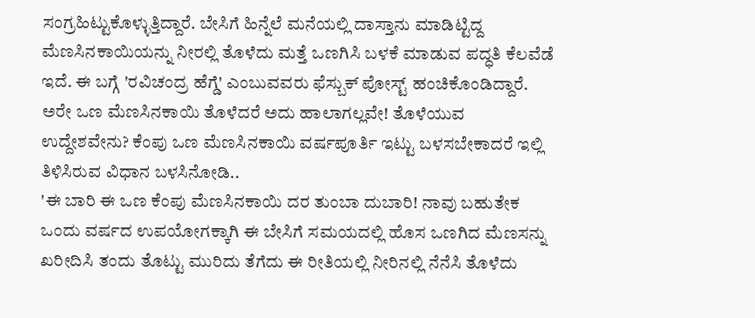ಸಂಗ್ರಹಿಟ್ಟುಕೊಳ್ಳುತ್ತಿದ್ದಾರೆ. ಬೇಸಿಗೆ ಹಿನ್ನೆಲೆ ಮನೆಯಲ್ಲಿ ದಾಸ್ತಾನು ಮಾಡಿಟ್ಟಿದ್ದ ಮೆಣಸಿನಕಾಯಿಯನ್ನು ನೀರಲ್ಲಿ ತೊಳೆದು ಮತ್ತೆ ಒಣಗಿಸಿ ಬಳಕೆ ಮಾಡುವ ಪದ್ಧತಿ ಕೆಲವೆಡೆ ಇದೆ. ಈ ಬಗ್ಗೆ 'ರವಿಚಂದ್ರ ಹೆಗ್ಡೆ' ಎಂಬುವವರು ಫೆಸ್ಬುಕ್ ಪೋಸ್ಟ್ ಹಂಚಿಕೊಂಡಿದ್ದಾರೆ. ಅರೇ ಒಣ ಮೆಣಸಿನಕಾಯಿ ತೊಳೆದರೆ ಅದು ಹಾಲಾಗಲ್ಲವೇ! ತೊಳೆಯುವ ಉದ್ದೇಶವೇನು? ಕೆಂಪು ಒಣ ಮೆಣಸಿನಕಾಯಿ ವರ್ಷಪೂರ್ತಿ ಇಟ್ಟು ಬಳಸಬೇಕಾದರೆ ಇಲ್ಲಿ ತಿಳಿಸಿರುವ ವಿಧಾನ ಬಳಸಿನೋಡಿ..
'ಈ ಬಾರಿ ಈ ಒಣ ಕೆಂಪು ಮೆಣಸಿನಕಾಯಿ ದರ ತುಂಬಾ ದುಬಾರಿ! ನಾವು ಬಹುತೇಕ ಒಂದು ವರ್ಷದ ಉಪಯೋಗಕ್ಕಾಗಿ ಈ ಬೇಸಿಗೆ ಸಮಯದಲ್ಲಿ ಹೊಸ ಒಣಗಿದ ಮೆಣಸನ್ನು ಖರೀದಿಸಿ ತಂದು ತೊಟ್ಟು ಮುರಿದು ತೆಗೆದು ಈ ರೀತಿಯಲ್ಲಿ ನೀರಿನಲ್ಲಿ ನೆನೆಸಿ ತೊಳೆದು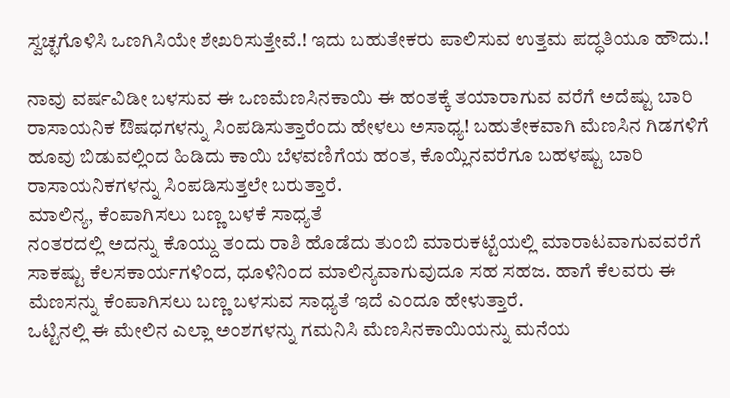ಸ್ವಚ್ಛಗೊಳಿಸಿ ಒಣಗಿಸಿಯೇ ಶೇಖರಿಸುತ್ತೇವೆ.! ಇದು ಬಹುತೇಕರು ಪಾಲಿಸುವ ಉತ್ತಮ ಪದ್ಧತಿಯೂ ಹೌದು.!

ನಾವು ವರ್ಷವಿಡೀ ಬಳಸುವ ಈ ಒಣಮೆಣಸಿನಕಾಯಿ ಈ ಹಂತಕ್ಕೆ ತಯಾರಾಗುವ ವರೆಗೆ ಅದೆಷ್ಟು ಬಾರಿ ರಾಸಾಯನಿಕ ಔಷಧಗಳನ್ನು ಸಿಂಪಡಿಸುತ್ತಾರೆಂದು ಹೇಳಲು ಅಸಾಧ್ಯ! ಬಹುತೇಕವಾಗಿ ಮೆಣಸಿನ ಗಿಡಗಳಿಗೆ ಹೂವು ಬಿಡುವಲ್ಲಿಂದ ಹಿಡಿದು ಕಾಯಿ ಬೆಳವಣಿಗೆಯ ಹಂತ, ಕೊಯ್ಲಿನವರೆಗೂ ಬಹಳಷ್ಟು ಬಾರಿ ರಾಸಾಯನಿಕಗಳನ್ನು ಸಿಂಪಡಿಸುತ್ತಲೇ ಬರುತ್ತಾರೆ.
ಮಾಲಿನ್ಯ, ಕೆಂಪಾಗಿಸಲು ಬಣ್ಣ ಬಳಕೆ ಸಾಧ್ಯತೆ
ನಂತರದಲ್ಲಿ ಅದನ್ನು ಕೊಯ್ದು ತಂದು ರಾಶಿ ಹೊಡೆದು ತುಂಬಿ ಮಾರುಕಟ್ಟೆಯಲ್ಲಿ ಮಾರಾಟವಾಗುವವರೆಗೆ ಸಾಕಷ್ಟು ಕೆಲಸಕಾರ್ಯಗಳಿಂದ, ಧೂಳಿನಿಂದ ಮಾಲಿನ್ಯವಾಗುವುದೂ ಸಹ ಸಹಜ. ಹಾಗೆ ಕೆಲವರು ಈ ಮೆಣಸನ್ನು ಕೆಂಪಾಗಿಸಲು ಬಣ್ಣ ಬಳಸುವ ಸಾಧ್ಯತೆ ಇದೆ ಎಂದೂ ಹೇಳುತ್ತಾರೆ.
ಒಟ್ಟಿನಲ್ಲಿ ಈ ಮೇಲಿನ ಎಲ್ಲಾ ಅಂಶಗಳನ್ನು ಗಮನಿಸಿ ಮೆಣಸಿನಕಾಯಿಯನ್ನು ಮನೆಯ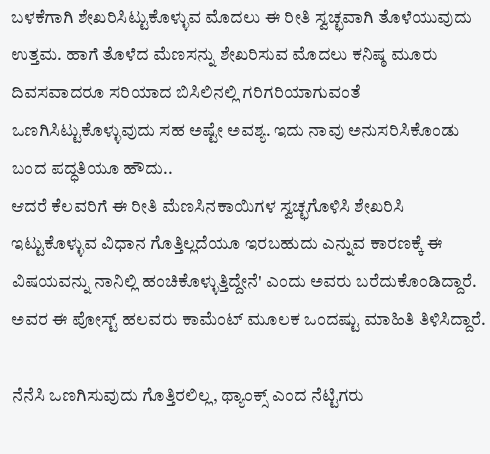ಬಳಕೆಗಾಗಿ ಶೇಖರಿಸಿಟ್ಟುಕೊಳ್ಳುವ ಮೊದಲು ಈ ರೀತಿ ಸ್ವಚ್ಛವಾಗಿ ತೊಳೆಯುವುದು ಉತ್ತಮ. ಹಾಗೆ ತೊಳೆದ ಮೆಣಸನ್ನು ಶೇಖರಿಸುವ ಮೊದಲು ಕನಿಷ್ಠ ಮೂರು ದಿವಸವಾದರೂ ಸರಿಯಾದ ಬಿಸಿಲಿನಲ್ಲಿ ಗರಿಗರಿಯಾಗುವಂತೆ ಒಣಗಿಸಿಟ್ಟುಕೊಳ್ಳುವುದು ಸಹ ಅಷ್ಟೇ ಅವಶ್ಯ. ಇದು ನಾವು ಅನುಸರಿಸಿಕೊಂಡು ಬಂದ ಪದ್ಧತಿಯೂ ಹೌದು..
ಆದರೆ ಕೆಲವರಿಗೆ ಈ ರೀತಿ ಮೆಣಸಿನಕಾಯಿಗಳ ಸ್ವಚ್ಛಗೊಳಿಸಿ ಶೇಖರಿಸಿ ಇಟ್ಟುಕೊಳ್ಳುವ ವಿಧಾನ ಗೊತ್ತಿಲ್ಲದೆಯೂ ಇರಬಹುದು ಎನ್ನುವ ಕಾರಣಕ್ಕೆ ಈ ವಿಷಯವನ್ನು ನಾನಿಲ್ಲಿ ಹಂಚಿಕೊಳ್ಳುತ್ತಿದ್ದೇನೆ' ಎಂದು ಅವರು ಬರೆದುಕೊಂಡಿದ್ದಾರೆ. ಅವರ ಈ ಪೋಸ್ಟ್ ಹಲವರು ಕಾಮೆಂಟ್ ಮೂಲಕ ಒಂದಷ್ಟು ಮಾಹಿತಿ ತಿಳಿಸಿದ್ದಾರೆ.

ನೆನೆಸಿ ಒಣಗಿಸುವುದು ಗೊತ್ತಿರಲಿಲ್ಲ, ಥ್ಯಾಂಕ್ಸ್ ಎಂದ ನೆಟ್ಟಿಗರು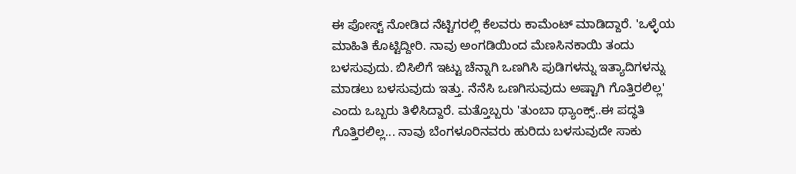ಈ ಪೋಸ್ಟ್ ನೋಡಿದ ನೆಟ್ಟಿಗರಲ್ಲಿ ಕೆಲವರು ಕಾಮೆಂಟ್ ಮಾಡಿದ್ದಾರೆ. 'ಒಳ್ಳೆಯ ಮಾಹಿತಿ ಕೊಟ್ಟಿದ್ದೀರಿ. ನಾವು ಅಂಗಡಿಯಿಂದ ಮೆಣಸಿನಕಾಯಿ ತಂದು ಬಳಸುವುದು. ಬಿಸಿಲಿಗೆ ಇಟ್ಟು ಚೆನ್ನಾಗಿ ಒಣಗಿಸಿ ಪುಡಿಗಳನ್ನು ಇತ್ಯಾದಿಗಳನ್ನು ಮಾಡಲು ಬಳಸುವುದು ಇತ್ತು. ನೆನೆಸಿ ಒಣಗಿಸುವುದು ಅಷ್ಟಾಗಿ ಗೊತ್ತಿರಲಿಲ್ಲ' ಎಂದು ಒಬ್ಬರು ತಿಳಿಸಿದ್ದಾರೆ. ಮತ್ತೊಬ್ಬರು 'ತುಂಬಾ ಥ್ಯಾಂಕ್ಸ್..ಈ ಪದ್ಧತಿ ಗೊತ್ತಿರಲಿಲ್ಲ... ನಾವು ಬೆಂಗಳೂರಿನವರು ಹುರಿದು ಬಳಸುವುದೇ ಸಾಕು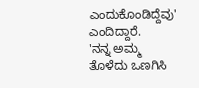ಎಂದುಕೊಂಡಿದ್ದೆವು' ಎಂದಿದ್ದಾರೆ.
'ನನ್ನ ಅಮ್ಮ ತೊಳೆದು ಒಣಗಿಸಿ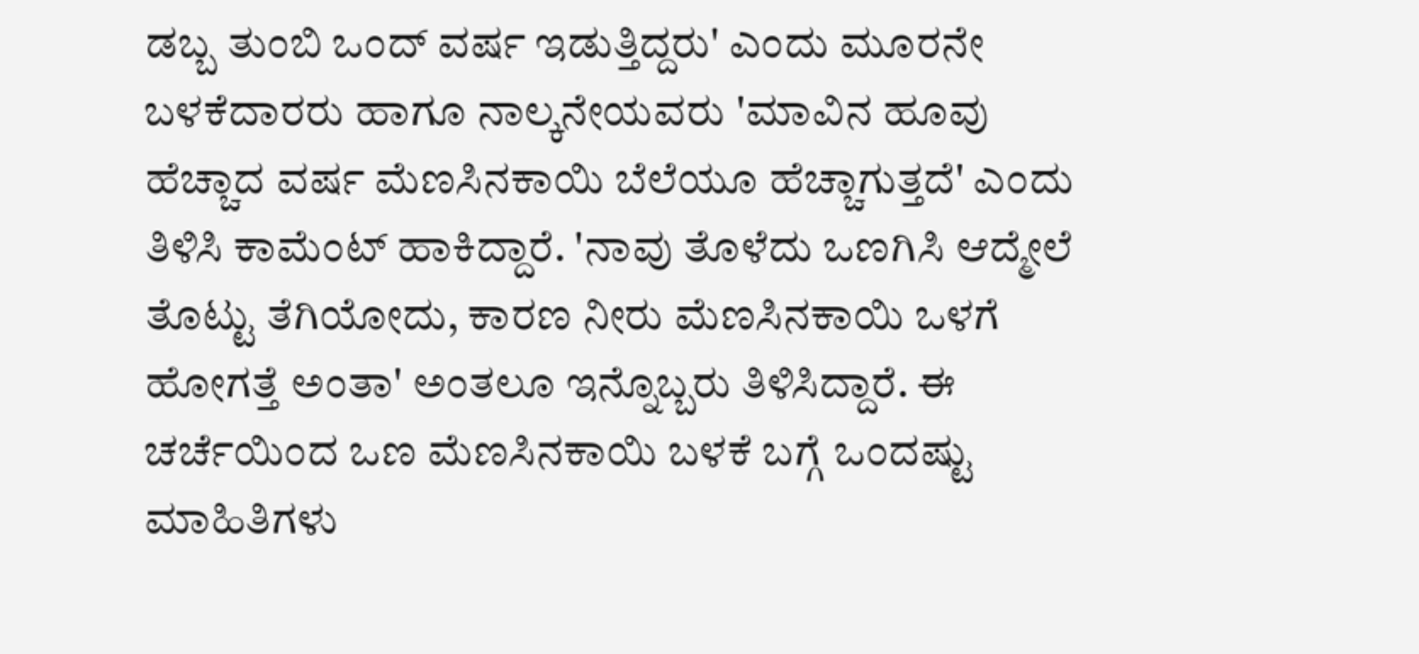ಡಬ್ಬ ತುಂಬಿ ಒಂದ್ ವರ್ಷ ಇಡುತ್ತಿದ್ದರು' ಎಂದು ಮೂರನೇ ಬಳಕೆದಾರರು ಹಾಗೂ ನಾಲ್ಕನೇಯವರು 'ಮಾವಿನ ಹೂವು ಹೆಚ್ಚಾದ ವರ್ಷ ಮೆಣಸಿನಕಾಯಿ ಬೆಲೆಯೂ ಹೆಚ್ಚಾಗುತ್ತದೆ' ಎಂದು ತಿಳಿಸಿ ಕಾಮೆಂಟ್ ಹಾಕಿದ್ದಾರೆ. 'ನಾವು ತೊಳೆದು ಒಣಗಿಸಿ ಆದ್ಮೇಲೆ ತೊಟ್ಟು ತೆಗಿಯೋದು, ಕಾರಣ ನೀರು ಮೆಣಸಿನಕಾಯಿ ಒಳಗೆ ಹೋಗತ್ತೆ ಅಂತಾ' ಅಂತಲೂ ಇನ್ನೊಬ್ಬರು ತಿಳಿಸಿದ್ದಾರೆ. ಈ ಚರ್ಚೆಯಿಂದ ಒಣ ಮೆಣಸಿನಕಾಯಿ ಬಳಕೆ ಬಗ್ಗೆ ಒಂದಷ್ಟು ಮಾಹಿತಿಗಳು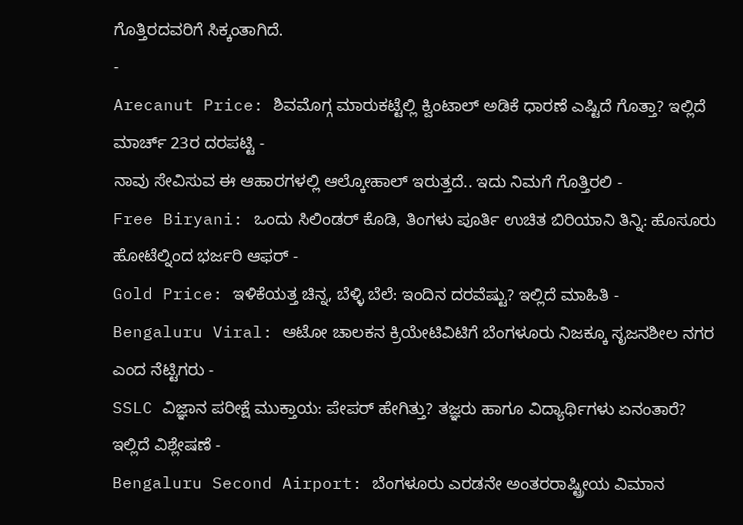ಗೊತ್ತಿರದವರಿಗೆ ಸಿಕ್ಕಂತಾಗಿದೆ.
-
Arecanut Price: ಶಿವಮೊಗ್ಗ ಮಾರುಕಟ್ಟೆಲ್ಲಿ ಕ್ವಿಂಟಾಲ್ ಅಡಿಕೆ ಧಾರಣೆ ಎಷ್ಟಿದೆ ಗೊತ್ತಾ? ಇಲ್ಲಿದೆ ಮಾರ್ಚ್ 23ರ ದರಪಟ್ಟಿ -
ನಾವು ಸೇವಿಸುವ ಈ ಆಹಾರಗಳಲ್ಲಿ ಆಲ್ಕೋಹಾಲ್ ಇರುತ್ತದೆ.. ಇದು ನಿಮಗೆ ಗೊತ್ತಿರಲಿ -
Free Biryani: ಒಂದು ಸಿಲಿಂಡರ್ ಕೊಡಿ, ತಿಂಗಳು ಪೂರ್ತಿ ಉಚಿತ ಬಿರಿಯಾನಿ ತಿನ್ನಿ: ಹೊಸೂರು ಹೋಟೆಲ್ನಿಂದ ಭರ್ಜರಿ ಆಫರ್ -
Gold Price: ಇಳಿಕೆಯತ್ತ ಚಿನ್ನ, ಬೆಳ್ಳಿ ಬೆಲೆ: ಇಂದಿನ ದರವೆಷ್ಟು? ಇಲ್ಲಿದೆ ಮಾಹಿತಿ -
Bengaluru Viral: ಆಟೋ ಚಾಲಕನ ಕ್ರಿಯೇಟಿವಿಟಿಗೆ ಬೆಂಗಳೂರು ನಿಜಕ್ಕೂ ಸೃಜನಶೀಲ ನಗರ ಎಂದ ನೆಟ್ಟಿಗರು -
SSLC ವಿಜ್ಞಾನ ಪರೀಕ್ಷೆ ಮುಕ್ತಾಯ: ಪೇಪರ್ ಹೇಗಿತ್ತು? ತಜ್ಞರು ಹಾಗೂ ವಿದ್ಯಾರ್ಥಿಗಳು ಏನಂತಾರೆ? ಇಲ್ಲಿದೆ ವಿಶ್ಲೇಷಣೆ -
Bengaluru Second Airport: ಬೆಂಗಳೂರು ಎರಡನೇ ಅಂತರರಾಷ್ಟ್ರೀಯ ವಿಮಾನ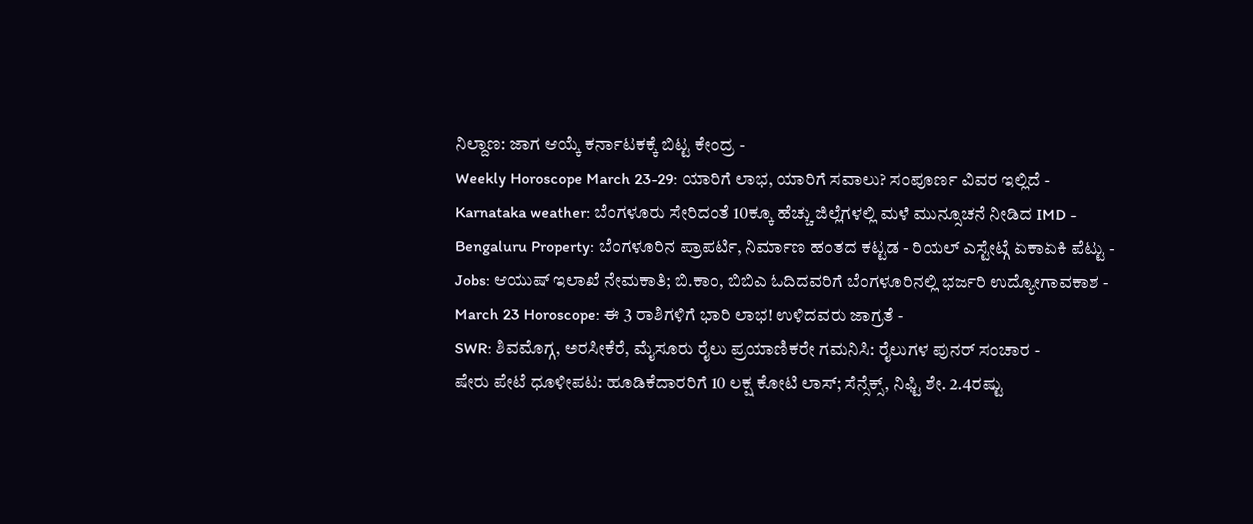ನಿಲ್ದಾಣ: ಜಾಗ ಆಯ್ಕೆ ಕರ್ನಾಟಕಕ್ಕೆ ಬಿಟ್ಟ ಕೇಂದ್ರ -
Weekly Horoscope March 23-29: ಯಾರಿಗೆ ಲಾಭ, ಯಾರಿಗೆ ಸವಾಲು? ಸಂಪೂರ್ಣ ವಿವರ ಇಲ್ಲಿದೆ -
Karnataka weather: ಬೆಂಗಳೂರು ಸೇರಿದಂತೆ 10ಕ್ಕೂ ಹೆಚ್ಚು ಜಿಲ್ಲೆಗಳಲ್ಲಿ ಮಳೆ ಮುನ್ಸೂಚನೆ ನೀಡಿದ IMD -
Bengaluru Property: ಬೆಂಗಳೂರಿನ ಪ್ರಾಪರ್ಟಿ, ನಿರ್ಮಾಣ ಹಂತದ ಕಟ್ಟಡ - ರಿಯಲ್ ಎಸ್ಟೇಟ್ಗೆ ಏಕಾಏಕಿ ಪೆಟ್ಟು -
Jobs: ಆಯುಷ್ ಇಲಾಖೆ ನೇಮಕಾತಿ; ಬಿ.ಕಾಂ, ಬಿಬಿಎ ಓದಿದವರಿಗೆ ಬೆಂಗಳೂರಿನಲ್ಲಿ ಭರ್ಜರಿ ಉದ್ಯೋಗಾವಕಾಶ -
March 23 Horoscope: ಈ 3 ರಾಶಿಗಳಿಗೆ ಭಾರಿ ಲಾಭ! ಉಳಿದವರು ಜಾಗ್ರತೆ -
SWR: ಶಿವಮೊಗ್ಗ, ಅರಸೀಕೆರೆ, ಮೈಸೂರು ರೈಲು ಪ್ರಯಾಣಿಕರೇ ಗಮನಿಸಿ: ರೈಲುಗಳ ಪುನರ್ ಸಂಚಾರ -
ಷೇರು ಪೇಟೆ ಧೂಳೀಪಟ: ಹೂಡಿಕೆದಾರರಿಗೆ 10 ಲಕ್ಷ ಕೋಟಿ ಲಾಸ್; ಸೆನ್ಸೆಕ್ಸ್, ನಿಫ್ಟಿ ಶೇ. 2.4ರಷ್ಟು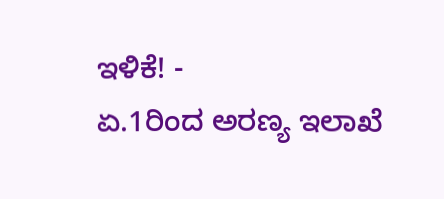ಇಳಿಕೆ! -
ಏ.1ರಿಂದ ಅರಣ್ಯ ಇಲಾಖೆ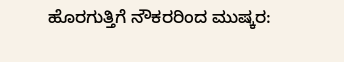ಹೊರಗುತ್ತಿಗೆ ನೌಕರರಿಂದ ಮುಷ್ಕರ: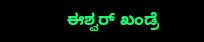ಈಶ್ವರ್ ಖಂಡ್ರೆ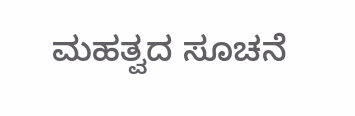ಮಹತ್ವದ ಸೂಚನೆ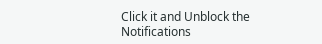Click it and Unblock the Notifications